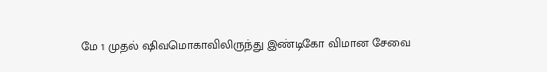மே 1 முதல் ஷிவமொகாவிலிருந்து இண்டிகோ விமான சேவை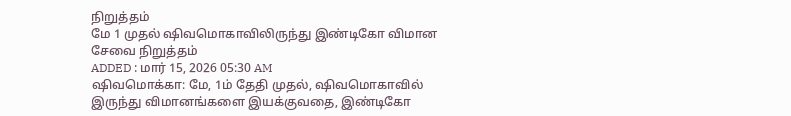நிறுத்தம்
மே 1 முதல் ஷிவமொகாவிலிருந்து இண்டிகோ விமான சேவை நிறுத்தம்
ADDED : மார் 15, 2026 05:30 AM
ஷிவமொக்கா: மே, 1ம் தேதி முதல், ஷிவமொகாவில் இருந்து விமானங்களை இயக்குவதை, இண்டிகோ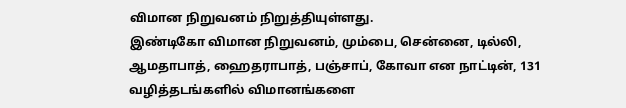விமான நிறுவனம் நிறுத்தியுள்ளது.
இண்டிகோ விமான நிறுவனம், மும்பை, சென்னை, டில்லி, ஆமதாபாத், ஹைதராபாத், பஞ்சாப், கோவா என நாட்டின், 131 வழித்தடங்களில் விமானங்களை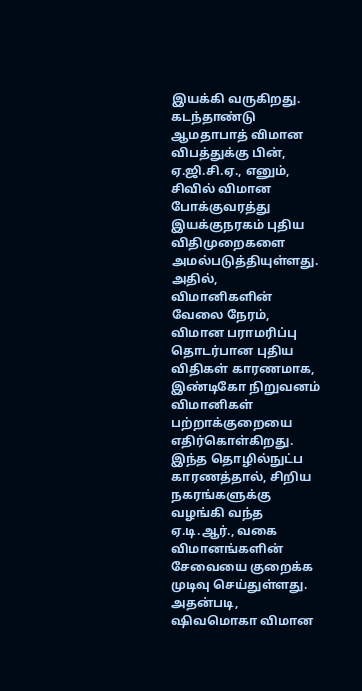இயக்கி வருகிறது.
கடந்தாண்டு ஆமதாபாத் விமான விபத்துக்கு பின், ஏ.ஜி.சி.ஏ., எனும், சிவில் விமான போக்குவரத்து இயக்குநரகம் புதிய விதிமுறைகளை அமல்படுத்தியுள்ளது. அதில், விமானிகளின் வேலை நேரம், விமான பராமரிப்பு தொடர்பான புதிய விதிகள் காரணமாக, இண்டிகோ நிறுவனம் விமானிகள் பற்றாக்குறையை எதிர்கொள்கிறது.
இந்த தொழில்நுட்ப காரணத்தால், சிறிய நகரங்களுக்கு வழங்கி வந்த ஏ.டி.ஆர்., வகை விமானங்களின் சேவையை குறைக்க முடிவு செய்துள்ளது.
அதன்படி, ஷிவமொகா விமான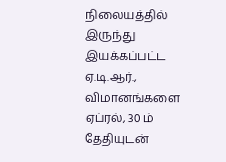நிலையத்தில் இருந்து இயக்கப்பட்ட ஏ.டி.ஆர்., விமானங்களை ஏப்ரல், 30 ம் தேதியுடன்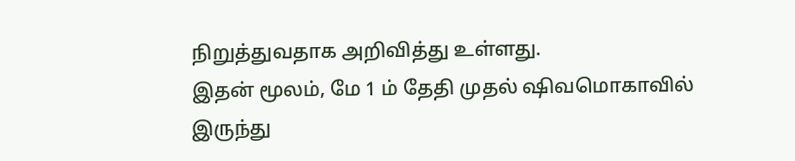நிறுத்துவதாக அறிவித்து உள்ளது.
இதன் மூலம், மே 1 ம் தேதி முதல் ஷிவமொகாவில் இருந்து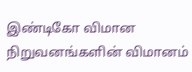இண்டிகோ விமான நிறுவனங்களின் விமானம்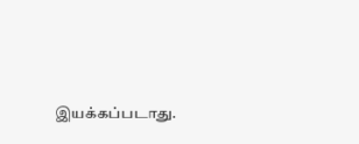இயக்கப்படாது.